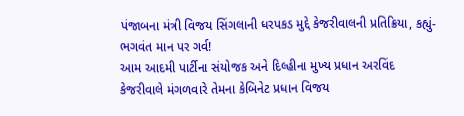પંજાબના મંત્રી વિજય સિંગલાની ધરપકડ મુદ્દે કેજરીવાલની પ્રતિક્રિયા, કહ્યું-ભગવંત માન પર ગર્વ!
આમ આદમી પાર્ટીના સંયોજક અને દિલ્હીના મુખ્ય પ્રધાન અરવિંદ કેજરીવાલે મંગળવારે તેમના કેબિનેટ પ્રધાન વિજય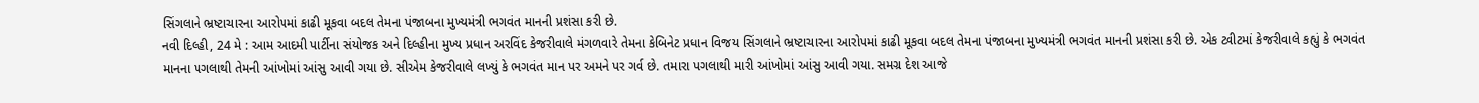સિંગલાને ભ્રષ્ટાચારના આરોપમાં કાઢી મૂકવા બદલ તેમના પંજાબના મુખ્યમંત્રી ભગવંત માનની પ્રશંસા કરી છે.
નવી દિલ્હી, 24 મે : આમ આદમી પાર્ટીના સંયોજક અને દિલ્હીના મુખ્ય પ્રધાન અરવિંદ કેજરીવાલે મંગળવારે તેમના કેબિનેટ પ્રધાન વિજય સિંગલાને ભ્રષ્ટાચારના આરોપમાં કાઢી મૂકવા બદલ તેમના પંજાબના મુખ્યમંત્રી ભગવંત માનની પ્રશંસા કરી છે. એક ટ્વીટમાં કેજરીવાલે કહ્યું કે ભગવંત માનના પગલાથી તેમની આંખોમાં આંસુ આવી ગયા છે. સીએમ કેજરીવાલે લખ્યું કે ભગવંત માન પર અમને પર ગર્વ છે. તમારા પગલાથી મારી આંખોમાં આંસુ આવી ગયા. સમગ્ર દેશ આજે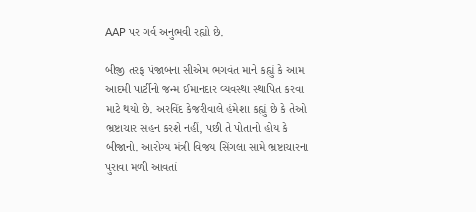AAP પર ગર્વ અનુભવી રહ્યો છે.

બીજી તરફ પંજાબના સીએમ ભગવંત માને કહ્યું કે આમ આદમી પાર્ટીનો જન્મ ઈમાનદાર વ્યવસ્થા સ્થાપિત કરવા માટે થયો છે. અરવિંદ કેજરીવાલે હંમેશા કહ્યું છે કે તેઓ ભ્રષ્ટાચાર સહન કરશે નહીં, પછી તે પોતાનો હોય કે બીજાનો. આરોગ્ય મંત્રી વિજય સિંગલા સામે ભ્રષ્ટાચારના પુરાવા મળી આવતાં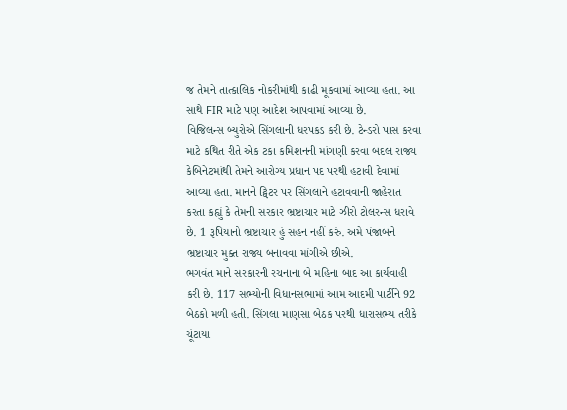જ તેમને તાત્કાલિક નોકરીમાંથી કાઢી મૂકવામાં આવ્યા હતા. આ સાથે FIR માટે પણ આદેશ આપવામાં આવ્યા છે.
વિજિલન્સ બ્યુરોએ સિંગલાની ધરપકડ કરી છે. ટેન્ડરો પાસ કરવા માટે કથિત રીતે એક ટકા કમિશનની માંગણી કરવા બદલ રાજ્ય કેબિનેટમાંથી તેમને આરોગ્ય પ્રધાન પદ પરથી હટાવી દેવામાં આવ્યા હતા. માનને ટ્વિટર પર સિંગલાને હટાવવાની જાહેરાત કરતા કહ્યું કે તેમની સરકાર ભ્રષ્ટાચાર માટે ઝીરો ટોલરન્સ ધરાવે છે. 1 રૂપિયાનો ભ્રષ્ટાચાર હું સહન નહીં કરું. અમે પંજાબને ભ્રષ્ટાચાર મુક્ત રાજ્ય બનાવવા માંગીએ છીએ.
ભગવંત માને સરકારની રચનાના બે મહિના બાદ આ કાર્યવાહી કરી છે. 117 સભ્યોની વિધાનસભામાં આમ આદમી પાર્ટીને 92 બેઠકો મળી હતી. સિંગલા માણસા બેઠક પરથી ધારાસભ્ય તરીકે ચૂંટાયા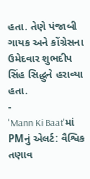હતા. તેણે પંજાબી ગાયક અને કોંગ્રેસના ઉમેદવાર શુભદીપ સિંહ સિદ્ધુને હરાવ્યા હતા.
-
'Mann Ki Baat'માં PMનું એલર્ટ: વૈશ્વિક તણાવ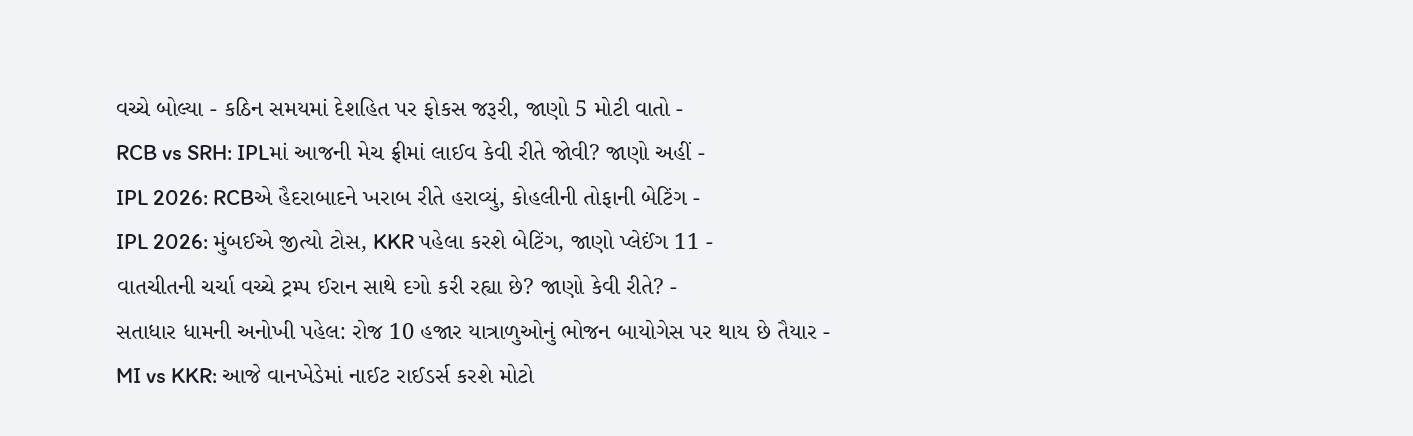વચ્ચે બોલ્યા - કઠિન સમયમાં દેશહિત પર ફોકસ જરૂરી, જાણો 5 મોટી વાતો -
RCB vs SRH: IPLમાં આજની મેચ ફ્રીમાં લાઈવ કેવી રીતે જોવી? જાણો અહીં -
IPL 2026: RCBએ હૈદરાબાદને ખરાબ રીતે હરાવ્યું, કોહલીની તોફાની બેટિંગ -
IPL 2026: મુંબઈએ જીત્યો ટોસ, KKR પહેલા કરશે બેટિંગ, જાણો પ્લેઈંગ 11 -
વાતચીતની ચર્ચા વચ્ચે ટ્રમ્પ ઈરાન સાથે દગો કરી રહ્યા છે? જાણો કેવી રીતે? -
સતાધાર ધામની અનોખી પહેલ: રોજ 10 હજાર યાત્રાળુઓનું ભોજન બાયોગેસ પર થાય છે તૈયાર -
MI vs KKR: આજે વાનખેડેમાં નાઈટ રાઈડર્સ કરશે મોટો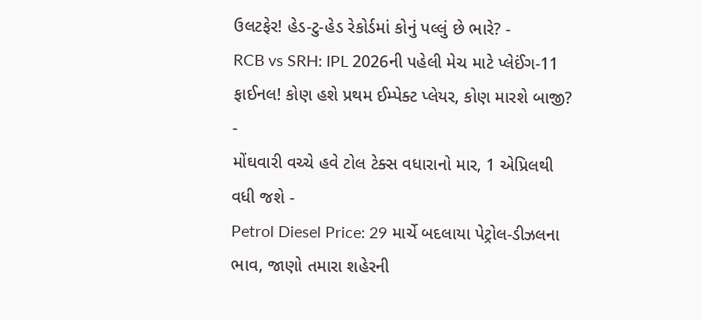ઉલટફેર! હેડ-ટુ-હેડ રેકોર્ડમાં કોનું પલ્લું છે ભારે? -
RCB vs SRH: IPL 2026ની પહેલી મેચ માટે પ્લેઈંગ-11 ફાઈનલ! કોણ હશે પ્રથમ ઈમ્પેક્ટ પ્લેયર, કોણ મારશે બાજી? -
મોંઘવારી વચ્ચે હવે ટોલ ટેક્સ વધારાનો માર, 1 એપ્રિલથી વધી જશે -
Petrol Diesel Price: 29 માર્ચે બદલાયા પેટ્રોલ-ડીઝલના ભાવ, જાણો તમારા શહેરની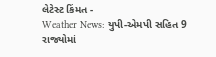લેટેસ્ટ કિંમત -
Weather News: યુપી-એમપી સહિત 9 રાજ્યોમાં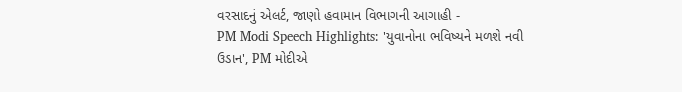વરસાદનું એલર્ટ, જાણો હવામાન વિભાગની આગાહી -
PM Modi Speech Highlights: 'યુવાનોના ભવિષ્યને મળશે નવી ઉડાન', PM મોદીએ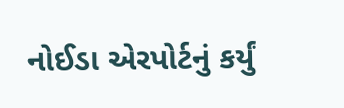નોઈડા એરપોર્ટનું કર્યું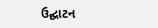ઉદ્ઘાટન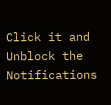Click it and Unblock the Notifications